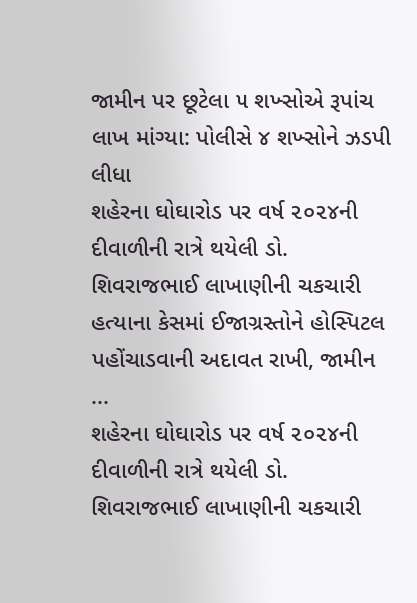જામીન પર છૂટેલા ૫ શખ્સોએ રૂપાંચ લાખ માંગ્યા: પોલીસે ૪ શખ્સોને ઝડપી લીધા
શહેરના ઘોઘારોડ પર વર્ષ ૨૦૨૪ની દીવાળીની રાત્રે થયેલી ડો. શિવરાજભાઈ લાખાણીની ચકચારી હત્યાના કેસમાં ઈજાગ્રસ્તોને હોસ્પિટલ પહોંચાડવાની અદાવત રાખી, જામીન ...
શહેરના ઘોઘારોડ પર વર્ષ ૨૦૨૪ની દીવાળીની રાત્રે થયેલી ડો. શિવરાજભાઈ લાખાણીની ચકચારી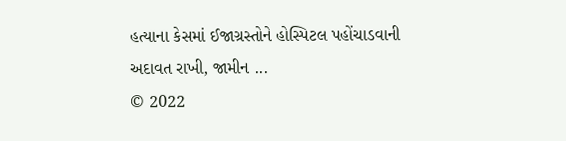હત્યાના કેસમાં ઈજાગ્રસ્તોને હોસ્પિટલ પહોંચાડવાની અદાવત રાખી, જામીન ...
© 2022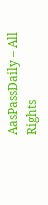AasPassDaily – All Rights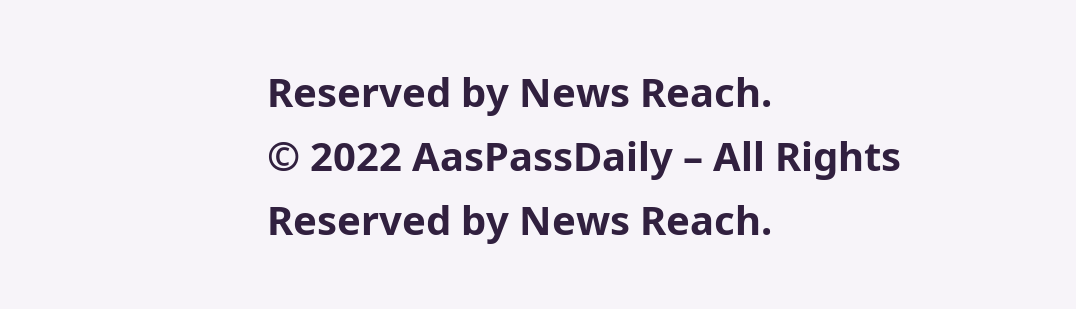Reserved by News Reach.
© 2022 AasPassDaily – All Rights Reserved by News Reach.